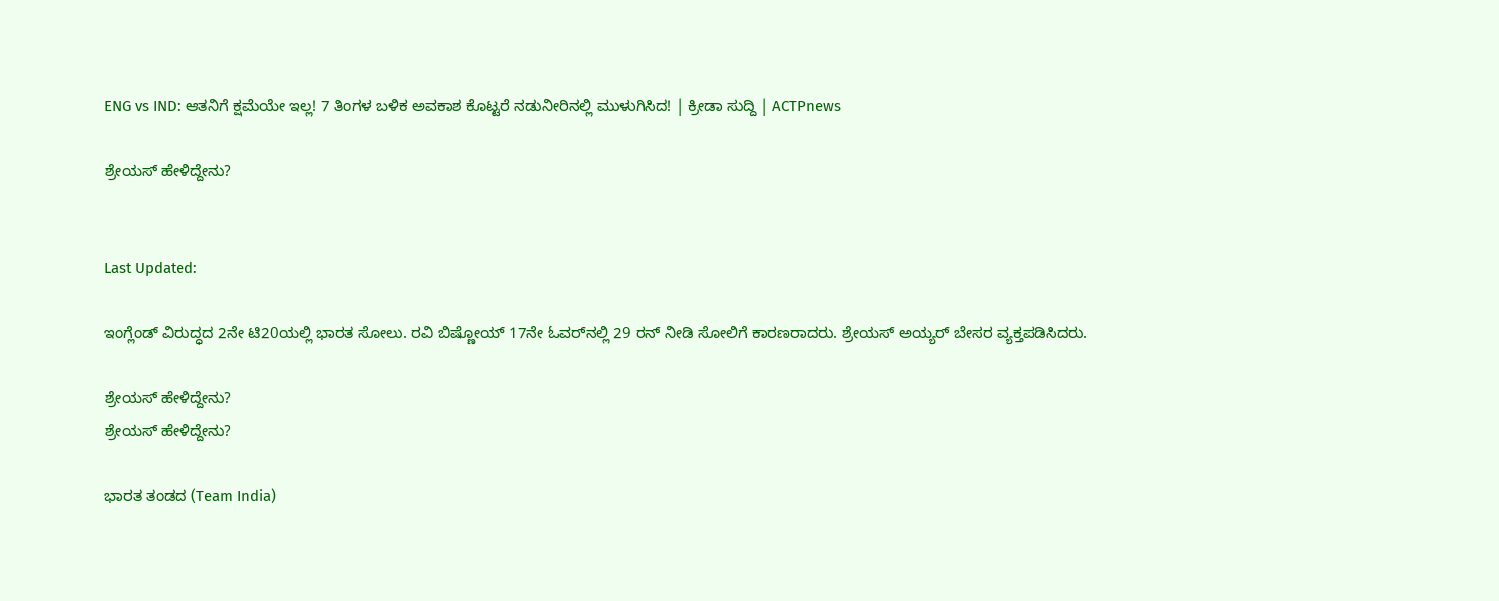ENG vs IND: ಆತನಿಗೆ ಕ್ಷಮೆಯೇ ಇಲ್ಲ! 7 ತಿಂಗಳ ಬಳಿಕ ಅವಕಾಶ ಕೊಟ್ಟರೆ ನಡುನೀರಿನಲ್ಲಿ ಮುಳುಗಿಸಿದ! | ಕ್ರೀಡಾ ಸುದ್ದಿ | ACTPnews

ಶ್ರೇಯಸ್ ಹೇಳಿದ್ದೇನು?


Last Updated:

ಇಂಗ್ಲೆಂಡ್ ವಿರುದ್ಧದ 2ನೇ ಟಿ20ಯಲ್ಲಿ ಭಾರತ ಸೋಲು. ರವಿ ಬಿಷ್ಣೋಯ್ 17ನೇ ಓವರ್‌ನಲ್ಲಿ 29 ರನ್ ನೀಡಿ ಸೋಲಿಗೆ ಕಾರಣರಾದರು. ಶ್ರೇಯಸ್ ಅಯ್ಯರ್ ಬೇಸರ ವ್ಯಕ್ತಪಡಿಸಿದರು.

ಶ್ರೇಯಸ್ ಹೇಳಿದ್ದೇನು?
ಶ್ರೇಯಸ್ ಹೇಳಿದ್ದೇನು?

ಭಾರತ ತಂಡದ (Team India)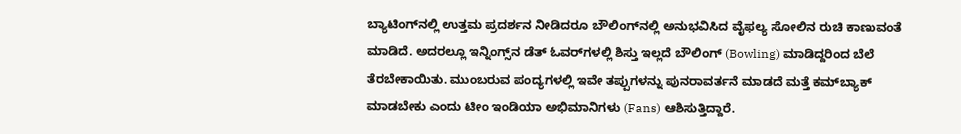ಬ್ಯಾಟಿಂಗ್‌ನಲ್ಲಿ ಉತ್ತಮ ಪ್ರದರ್ಶನ ನೀಡಿದರೂ ಬೌಲಿಂಗ್‌ನಲ್ಲಿ ಅನುಭವಿಸಿದ ವೈಫಲ್ಯ ಸೋಲಿನ ರುಚಿ ಕಾಣುವಂತೆ ಮಾಡಿದೆ. ಅದರಲ್ಲೂ ಇನ್ನಿಂಗ್ಸ್‌ನ ಡೆತ್ ಓವರ್‌ಗಳಲ್ಲಿ ಶಿಸ್ತು ಇಲ್ಲದೆ ಬೌಲಿಂಗ್ (Bowling) ಮಾಡಿದ್ದರಿಂದ ಬೆಲೆ ತೆರಬೇಕಾಯಿತು. ಮುಂಬರುವ ಪಂದ್ಯಗಳಲ್ಲಿ ಇವೇ ತಪ್ಪುಗಳನ್ನು ಪುನರಾವರ್ತನೆ ಮಾಡದೆ ಮತ್ತೆ ಕಮ್‌ಬ್ಯಾಕ್ ಮಾಡಬೇಕು ಎಂದು ಟೀಂ ಇಂಡಿಯಾ ಅಭಿಮಾನಿಗಳು (Fans) ಆಶಿಸುತ್ತಿದ್ದಾರೆ.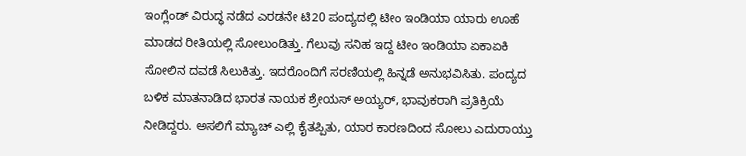ಇಂಗ್ಲೆಂಡ್ ವಿರುದ್ಧ ನಡೆದ ಎರಡನೇ ಟಿ20 ಪಂದ್ಯದಲ್ಲಿ ಟೀಂ ಇಂಡಿಯಾ ಯಾರು ಊಹೆ ಮಾಡದ ರೀತಿಯಲ್ಲಿ ಸೋಲುಂಡಿತ್ತು. ಗೆಲುವು ಸನಿಹ ಇದ್ದ ಟೀಂ ಇಂಡಿಯಾ ಏಕಾಏಕಿ ಸೋಲಿನ ದವಡೆ ಸಿಲುಕಿತ್ತು. ಇದರೊಂದಿಗೆ ಸರಣಿಯಲ್ಲಿ ಹಿನ್ನಡೆ ಅನುಭವಿಸಿತು. ಪಂದ್ಯದ ಬಳಿಕ ಮಾತನಾಡಿದ ಭಾರತ ನಾಯಕ ಶ್ರೇಯಸ್ ಅಯ್ಯರ್, ಭಾವುಕರಾಗಿ ಪ್ರತಿಕ್ರಿಯೆ ನೀಡಿದ್ದರು. ಅಸಲಿಗೆ ಮ್ಯಾಚ್ ಎಲ್ಲಿ ಕೈತಪ್ಪಿತು, ಯಾರ ಕಾರಣದಿಂದ ಸೋಲು ಎದುರಾಯ್ತು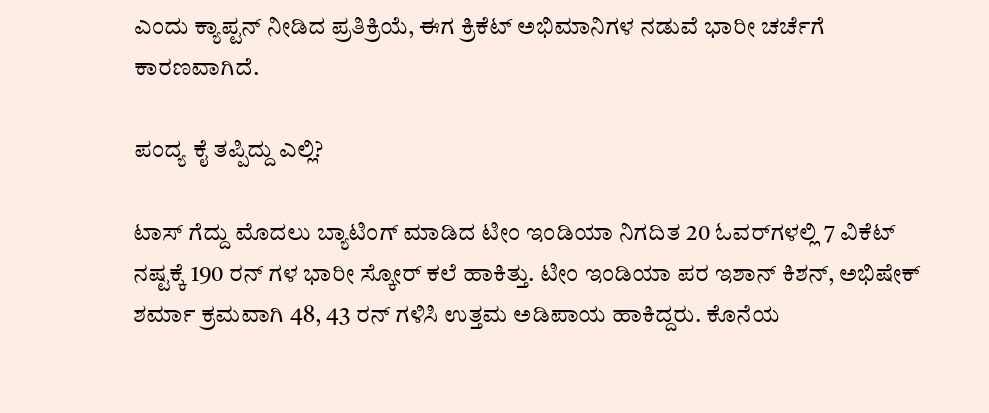ಎಂದು ಕ್ಯಾಪ್ಟನ್ ನೀಡಿದ ಪ್ರತಿಕ್ರಿಯೆ, ಈಗ ಕ್ರಿಕೆಟ್ ಅಭಿಮಾನಿಗಳ ನಡುವೆ ಭಾರೀ ಚರ್ಚೆಗೆ ಕಾರಣವಾಗಿದೆ.

ಪಂದ್ಯ ಕೈ ತಪ್ಪಿದ್ದು ಎಲ್ಲಿ?

ಟಾಸ್ ಗೆದ್ದು ಮೊದಲು ಬ್ಯಾಟಿಂಗ್ ಮಾಡಿದ ಟೀಂ ಇಂಡಿಯಾ ನಿಗದಿತ 20 ಓವರ್‌ಗಳಲ್ಲಿ 7 ವಿಕೆಟ್ ನಷ್ಟಕ್ಕೆ 190 ರನ್ ಗಳ ಭಾರೀ ಸ್ಕೋರ್ ಕಲೆ ಹಾಕಿತ್ತು. ಟೀಂ ಇಂಡಿಯಾ ಪರ ಇಶಾನ್ ಕಿಶನ್, ಅಭಿಷೇಕ್ ಶರ್ಮಾ ಕ್ರಮವಾಗಿ 48, 43 ರನ್ ಗಳಿಸಿ ಉತ್ತಮ ಅಡಿಪಾಯ ಹಾಕಿದ್ದರು. ಕೊನೆಯ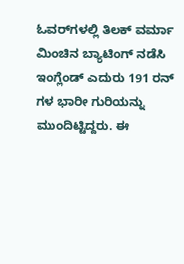ಓವರ್‌ಗಳಲ್ಲಿ ತಿಲಕ್ ವರ್ಮಾ ಮಿಂಚಿನ ಬ್ಯಾಟಿಂಗ್ ನಡೆಸಿ ಇಂಗ್ಲೆಂಡ್ ಎದುರು 191 ರನ್ ಗಳ ಭಾರೀ ಗುರಿಯನ್ನು ಮುಂದಿಟ್ಟಿದ್ದರು. ಈ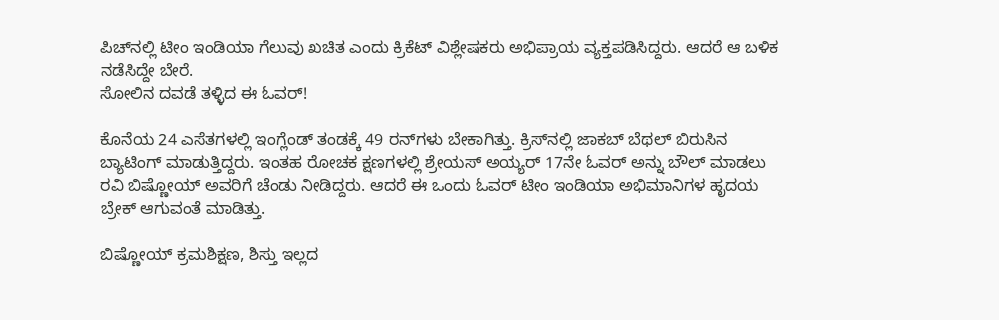ಪಿಚ್‌ನಲ್ಲಿ ಟೀಂ ಇಂಡಿಯಾ ಗೆಲುವು ಖಚಿತ ಎಂದು ಕ್ರಿಕೆಟ್ ವಿಶ್ಲೇಷಕರು ಅಭಿಪ್ರಾಯ ವ್ಯಕ್ತಪಡಿಸಿದ್ದರು. ಆದರೆ ಆ ಬಳಿಕ ನಡೆಸಿದ್ದೇ ಬೇರೆ.
ಸೋಲಿನ ದವಡೆ ತಳ್ಳಿದ ಈ ಓವರ್!

ಕೊನೆಯ 24 ಎಸೆತಗಳಲ್ಲಿ ಇಂಗ್ಲೆಂಡ್ ತಂಡಕ್ಕೆ 49 ರನ್‌ಗಳು ಬೇಕಾಗಿತ್ತು. ಕ್ರಿಸ್‌ನಲ್ಲಿ ಜಾಕಬ್ ಬೆಥಲ್ ಬಿರುಸಿನ ಬ್ಯಾಟಿಂಗ್ ಮಾಡುತ್ತಿದ್ದರು. ಇಂತಹ ರೋಚಕ ಕ್ಷಣಗಳಲ್ಲಿ ಶ್ರೇಯಸ್ ಅಯ್ಯರ್ 17ನೇ ಓವರ್ ಅನ್ನು ಬೌಲ್ ಮಾಡಲು ರವಿ ಬಿಷ್ಣೋಯ್ ಅವರಿಗೆ ಚೆಂಡು ನೀಡಿದ್ದರು. ಆದರೆ ಈ ಒಂದು ಓವರ್ ಟೀಂ ಇಂಡಿಯಾ ಅಭಿಮಾನಿಗಳ ಹೃದಯ ಬ್ರೇಕ್ ಆಗುವಂತೆ ಮಾಡಿತ್ತು.

ಬಿಷ್ಣೋಯ್ ಕ್ರಮಶಿಕ್ಷಣ, ಶಿಸ್ತು ಇಲ್ಲದ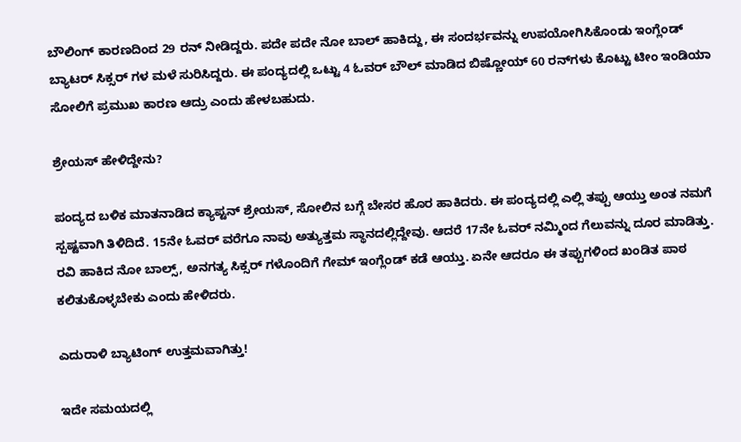ಬೌಲಿಂಗ್ ಕಾರಣದಿಂದ 29 ರನ್ ನೀಡಿದ್ದರು. ಪದೇ ಪದೇ ನೋ ಬಾಲ್ ಹಾಕಿದ್ದು, ಈ ಸಂದರ್ಭವನ್ನು ಉಪಯೋಗಿಸಿಕೊಂಡು ಇಂಗ್ಲೆಂಡ್ ಬ್ಯಾಟರ್ ಸಿಕ್ಸರ್ ಗಳ ಮಳೆ ಸುರಿಸಿದ್ದರು. ಈ ಪಂದ್ಯದಲ್ಲಿ ಒಟ್ಟು 4 ಓವರ್ ಬೌಲ್ ಮಾಡಿದ ಬಿಷ್ಣೋಯ್ 60 ರನ್‌ಗಳು ಕೊಟ್ಟು ಟೀಂ ಇಂಡಿಯಾ ಸೋಲಿಗೆ ಪ್ರಮುಖ ಕಾರಣ ಆದ್ರು ಎಂದು ಹೇಳಬಹುದು.

ಶ್ರೇಯಸ್ ಹೇಳಿದ್ದೇನು?

ಪಂದ್ಯದ ಬಳಿಕ ಮಾತನಾಡಿದ ಕ್ಯಾಪ್ಟನ್ ಶ್ರೇಯಸ್, ಸೋಲಿನ ಬಗ್ಗೆ ಬೇಸರ ಹೊರ ಹಾಕಿದರು. ಈ ಪಂದ್ಯದಲ್ಲಿ ಎಲ್ಲಿ ತಪ್ಪು ಆಯ್ತು ಅಂತ ನಮಗೆ ಸ್ಪಷ್ಟವಾಗಿ ತಿಳಿದಿದೆ. 15ನೇ ಓವರ್ ವರೆಗೂ ನಾವು ಅತ್ಯುತ್ತಮ ಸ್ಥಾನದಲ್ಲಿದ್ದೇವು. ಆದರೆ 17ನೇ ಓವರ್ ನಮ್ಮಿಂದ ಗೆಲುವನ್ನು ದೂರ ಮಾಡಿತ್ತು. ರವಿ ಹಾಕಿದ ನೋ ಬಾಲ್ಸ್, ಅನಗತ್ಯ ಸಿಕ್ಸರ್ ಗಳೊಂದಿಗೆ ಗೇಮ್ ಇಂಗ್ಲೆಂಡ್ ಕಡೆ ಆಯ್ತು. ಏನೇ ಆದರೂ ಈ ತಪ್ಪುಗಳಿಂದ ಖಂಡಿತ ಪಾಠ ಕಲಿತುಕೊಳ್ಳಬೇಕು ಎಂದು ಹೇಳಿದರು.

ಎದುರಾಳಿ ಬ್ಯಾಟಿಂಗ್ ಉತ್ತಮವಾಗಿತ್ತು!

ಇದೇ ಸಮಯದಲ್ಲಿ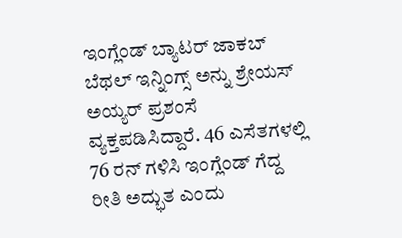ಇಂಗ್ಲೆಂಡ್ ಬ್ಯಾಟರ್ ಜಾಕಬ್ ಬೆಥಲ್ ಇನ್ನಿಂಗ್ಸ್ ಅನ್ನು ಶ್ರೇಯಸ್ ಅಯ್ಯರ್ ಪ್ರಶಂಸೆ ವ್ಯಕ್ತಪಡಿಸಿದ್ದಾರೆ. 46 ಎಸೆತಗಳಲ್ಲಿ 76 ರನ್ ಗಳಿಸಿ ಇಂಗ್ಲೆಂಡ್ ಗೆದ್ದ ರೀತಿ ಅದ್ಭುತ ಎಂದು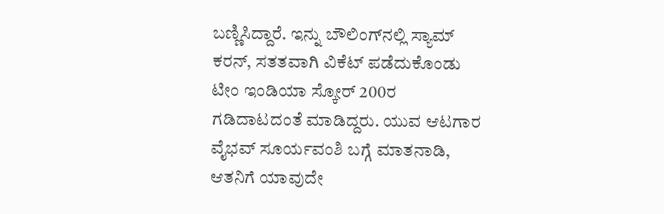ಬಣ್ಣಿಸಿದ್ದಾರೆ. ಇನ್ನು ಬೌಲಿಂಗ್‌ನಲ್ಲಿ ಸ್ಯಾಮ್ ಕರನ್, ಸತತವಾಗಿ ವಿಕೆಟ್ ಪಡೆದುಕೊಂಡು ಟೀಂ ಇಂಡಿಯಾ ಸ್ಕೋರ್ 200ರ ಗಡಿದಾಟದಂತೆ ಮಾಡಿದ್ದರು. ಯುವ ಆಟಗಾರ ವೈಭವ್ ಸೂರ್ಯವಂಶಿ ಬಗ್ಗೆ ಮಾತನಾಡಿ, ಆತನಿಗೆ ಯಾವುದೇ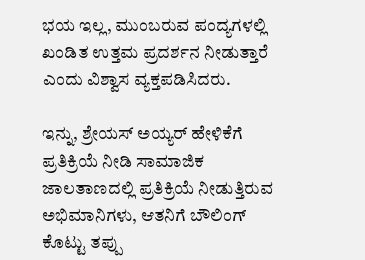ಭಯ ಇಲ್ಲ, ಮುಂಬರುವ ಪಂದ್ಯಗಳಲ್ಲಿ ಖಂಡಿತ ಉತ್ತಮ ಪ್ರದರ್ಶನ ನೀಡುತ್ತಾರೆ ಎಂದು ವಿಶ್ವಾಸ ವ್ಯಕ್ತಪಡಿಸಿದರು.

ಇನ್ನು, ಶ್ರೇಯಸ್ ಅಯ್ಯರ್ ಹೇಳಿಕೆಗೆ ಪ್ರತಿಕ್ರಿಯೆ ನೀಡಿ ಸಾಮಾಜಿಕ ಜಾಲತಾಣದಲ್ಲಿ ಪ್ರತಿಕ್ರಿಯೆ ನೀಡುತ್ತಿರುವ ಅಭಿಮಾನಿಗಳು, ಆತನಿಗೆ ಬೌಲಿಂಗ್ ಕೊಟ್ಟು ತಪ್ಪು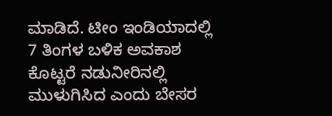ಮಾಡಿದೆ. ಟೀಂ ಇಂಡಿಯಾದಲ್ಲಿ 7 ತಿಂಗಳ ಬಳಿಕ ಅವಕಾಶ ಕೊಟ್ಟರೆ ನಡುನೀರಿನಲ್ಲಿ ಮುಳುಗಿಸಿದ ಎಂದು ಬೇಸರ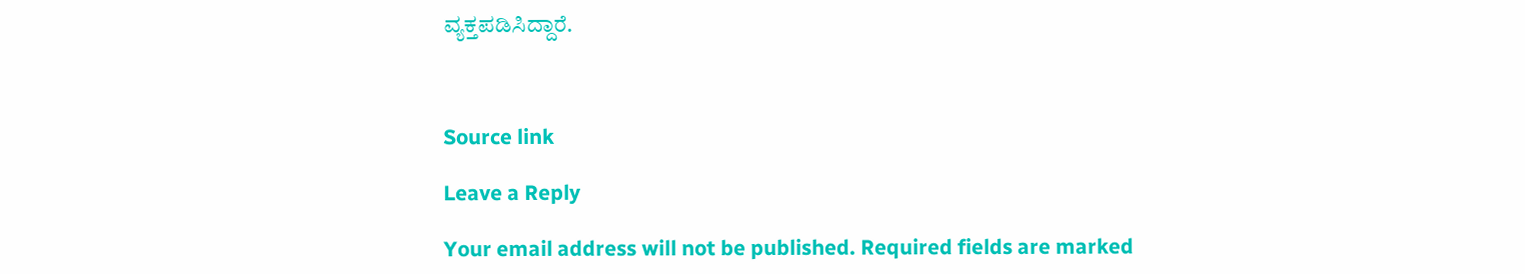ವ್ಯಕ್ತಪಡಿಸಿದ್ದಾರೆ.



Source link

Leave a Reply

Your email address will not be published. Required fields are marked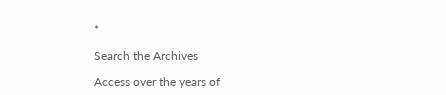*

Search the Archives

Access over the years of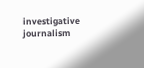investigative journalism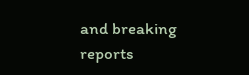and breaking reports